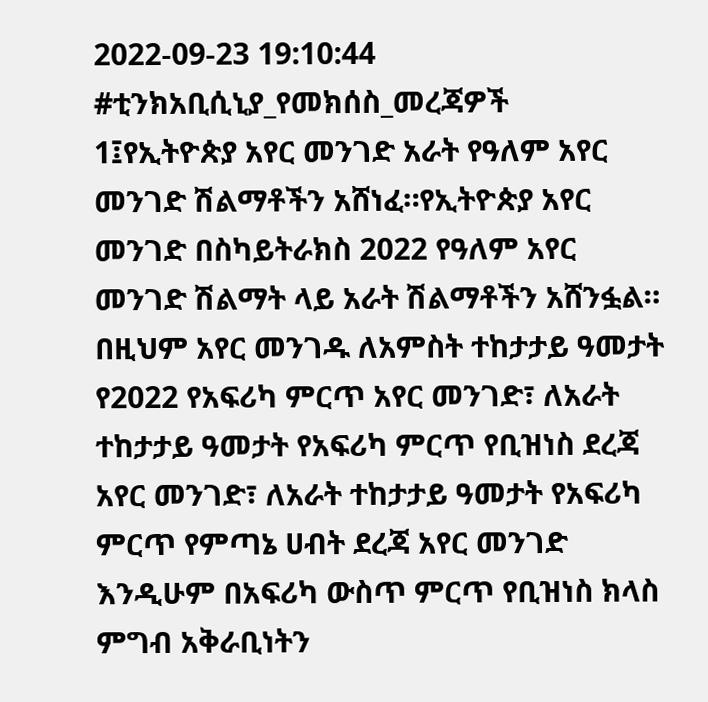2022-09-23 19:10:44
#ቲንክአቢሲኒያ_የመክሰስ_መረጃዎች
1፤የኢትዮጵያ አየር መንገድ አራት የዓለም አየር መንገድ ሽልማቶችን አሸነፈ።የኢትዮጵያ አየር መንገድ በስካይትራክስ 2022 የዓለም አየር መንገድ ሽልማት ላይ አራት ሽልማቶችን አሸንፏል። በዚህም አየር መንገዱ ለአምስት ተከታታይ ዓመታት የ2022 የአፍሪካ ምርጥ አየር መንገድ፣ ለአራት ተከታታይ ዓመታት የአፍሪካ ምርጥ የቢዝነስ ደረጃ አየር መንገድ፣ ለአራት ተከታታይ ዓመታት የአፍሪካ ምርጥ የምጣኔ ሀብት ደረጃ አየር መንገድ እንዲሁም በአፍሪካ ውስጥ ምርጥ የቢዝነስ ክላስ ምግብ አቅራቢነትን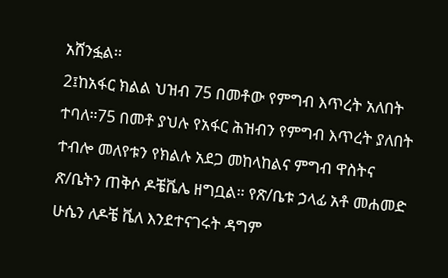አሸንፏል፡፡
2፤ከአፋር ክልል ህዝብ 75 በመቶው የምግብ እጥረት አለበት ተባለ።75 በመቶ ያህሉ የአፋር ሕዝብን የምግብ እጥረት ያለበት ተብሎ መለየቱን የክልሉ አደጋ መከላከልና ምግብ ዋስትና ጽ/ቤትን ጠቅሶ ዶቼቬሌ ዘግቧል። የጽ/ቤቱ ኃላፊ አቶ መሐመድ ሁሴን ለዶቼ ቬለ እንደተናገሩት ዳግም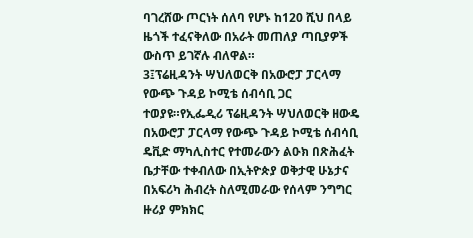ባገረሸው ጦርነት ሰለባ የሆኑ ከ120 ሺህ በላይ ዜጎች ተፈናቅለው በአራት መጠለያ ጣቢያዎች ውስጥ ይገኛሉ ብለዋል።
3፤ፕሬዚዳንት ሣህለወርቅ በአውሮፓ ፓርላማ የውጭ ጉዳይ ኮሚቴ ሰብሳቢ ጋር ተወያዩ።የኢፌዲሪ ፕሬዚዳንት ሣህለወርቅ ዘውዴ በአውሮፓ ፓርላማ የውጭ ጉዳይ ኮሚቴ ሰብሳቢ ዴቪድ ማካሊስተር የተመራውን ልዑክ በጽሕፈት ቤታቸው ተቀብለው በኢትዮጵያ ወቅታዊ ሁኔታና በአፍሪካ ሕብረት ስለሚመራው የሰላም ንግግር ዙሪያ ምክክር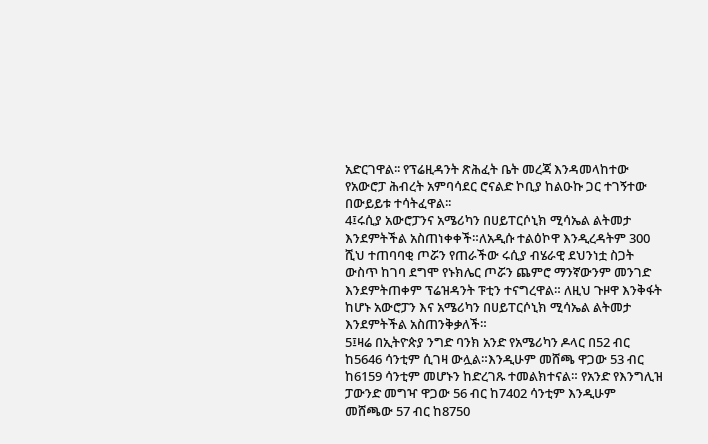አድርገዋል፡፡ የፕሬዚዳንት ጽሕፈት ቤት መረጃ እንዳመላከተው የአውሮፓ ሕብረት አምባሳደር ሮናልድ ኮቢያ ከልዑኩ ጋር ተገኝተው በውይይቱ ተሳትፈዋል፡፡
4፤ሩሲያ አውሮፓንና አሜሪካን በሀይፐርሶኒክ ሚሳኤል ልትመታ እንደምትችል አስጠነቀቀች።ለአዲሱ ተልዕኮዋ እንዲረዳትም 300 ሺህ ተጠባባቂ ጦሯን የጠራችው ሩሲያ ብሄራዊ ደህንነቷ ስጋት ውስጥ ከገባ ደግሞ የኑክሌር ጦሯን ጨምሮ ማንኛውንም መንገድ እንደምትጠቀም ፕሬዝዳንት ፑቲን ተናግረዋል። ለዚህ ጉዞዋ እንቅፋት ከሆኑ አውሮፓን እና አሜሪካን በሀይፐርሶኒክ ሚሳኤል ልትመታ እንደምትችል አስጠንቅቃለች።
5፤ዛሬ በኢትዮጵያ ንግድ ባንክ አንድ የአሜሪካን ዶላር በ52 ብር ከ5646 ሳንቲም ሲገዛ ውሏል።እንዲሁም መሸጫ ዋጋው 53 ብር ከ6159 ሳንቲም መሆኑን ከድረገጹ ተመልክተናል። የአንድ የእንግሊዝ ፓውንድ መግዣ ዋጋው 56 ብር ከ7402 ሳንቲም እንዲሁም መሸጫው 57 ብር ከ8750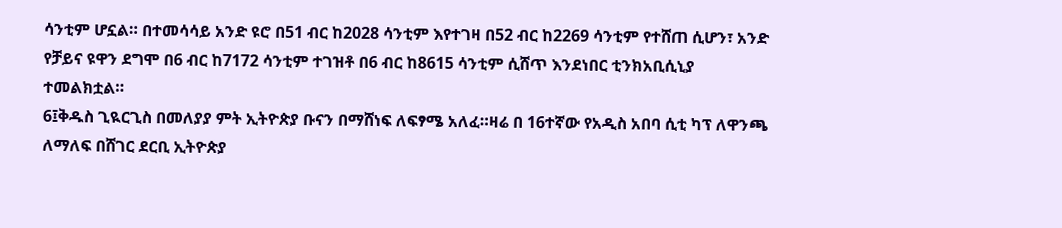ሳንቲም ሆኗል። በተመሳሳይ አንድ ዩሮ በ51 ብር ከ2028 ሳንቲም እየተገዛ በ52 ብር ከ2269 ሳንቲም የተሸጠ ሲሆን፣ አንድ የቻይና ዩዋን ደግሞ በ6 ብር ከ7172 ሳንቲም ተገዝቶ በ6 ብር ከ8615 ሳንቲም ሲሸጥ እንደነበር ቲንክአቢሲኒያ ተመልክቷል።
6፤ቅዱስ ጊዪርጊስ በመለያያ ምት ኢትዮጵያ ቡናን በማሸነፍ ለፍፃሜ አለፈ።ዛሬ በ 16ተኛው የአዲስ አበባ ሲቲ ካፕ ለዋንጫ ለማለፍ በሸገር ደርቢ ኢትዮጵያ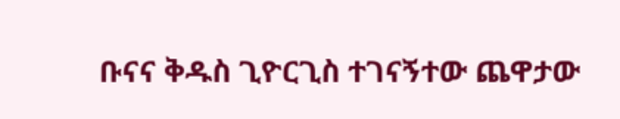ቡናና ቅዱስ ጊዮርጊስ ተገናኝተው ጨዋታው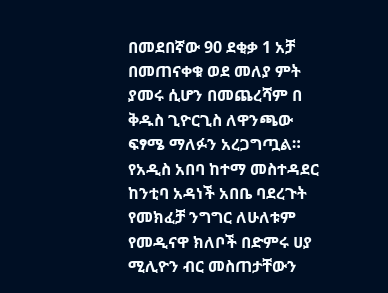በመደበኛው 90 ደቂቃ 1 አቻ በመጠናቀቁ ወደ መለያ ምት ያመሩ ሲሆን በመጨረሻም በ ቅዱስ ጊዮርጊስ ለዋንጫው ፍፃሜ ማለፉን አረጋግጧል። የአዲስ አበባ ከተማ መስተዳደር ከንቲባ አዳነች አበቤ ባደረጉት የመክፈቻ ንግግር ለሁለቱም የመዲናዋ ክለቦች በድምሩ ሀያ ሚሊዮን ብር መስጠታቸውን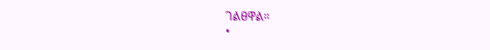ገልፀዋል።
•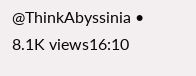@ThinkAbyssinia •
8.1K views16:10